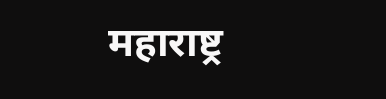महाराष्ट्र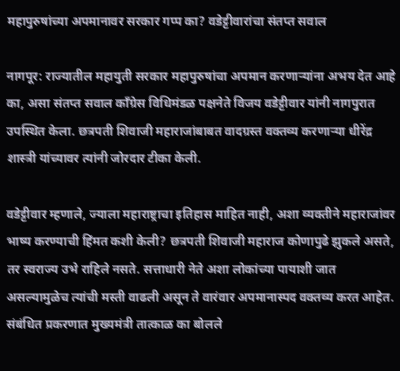महापुरुषांच्या अपमानावर सरकार गप्प का? वडेट्टीवारांचा संतप्त सवाल

नागपूर: राज्यातील महायुती सरकार महापुरुषांचा अपमान करणाऱ्यांना अभय देत आहे का, असा संतप्त सवाल काँग्रेस विधिमंडळ पक्षनेते विजय वडेट्टीवार यांनी नागपुरात उपस्थित केला. छत्रपती शिवाजी महाराजांबाबत वादग्रस्त वक्तव्य करणाऱ्या धीरेंद्र शास्त्री यांच्यावर त्यांनी जोरदार टीका केली.

वडेट्टीवार म्हणाले, ज्याला महाराष्ट्राचा इतिहास माहित नाही, अशा व्यक्तीने महाराजांवर भाष्य करण्याची हिंमत कशी केली? छत्रपती शिवाजी महाराज कोणापुढे झुकले असते, तर स्वराज्य उभे राहिले नसते. सत्ताधारी नेते अशा लोकांच्या पायाशी जात असल्यामुळेच त्यांची मस्ती वाढली असून ते वारंवार अपमानास्पद वक्तव्य करत आहेत. संबंधित प्रकरणात मुख्यमंत्री तात्काळ का बोलले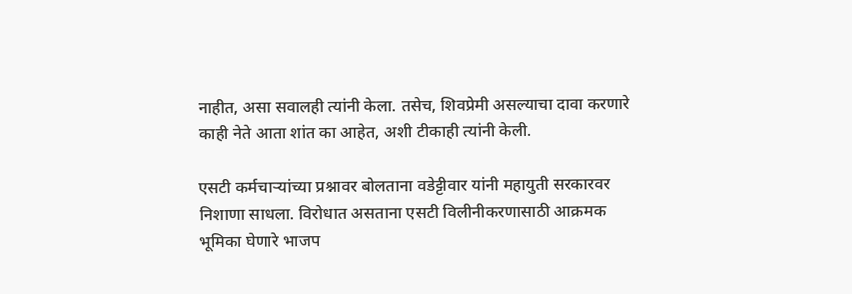नाहीत, असा सवालही त्यांनी केला. तसेच, शिवप्रेमी असल्याचा दावा करणारे काही नेते आता शांत का आहेत, अशी टीकाही त्यांनी केली.

एसटी कर्मचाऱ्यांच्या प्रश्नावर बोलताना वडेट्टीवार यांनी महायुती सरकारवर निशाणा साधला. विरोधात असताना एसटी विलीनीकरणासाठी आक्रमक भूमिका घेणारे भाजप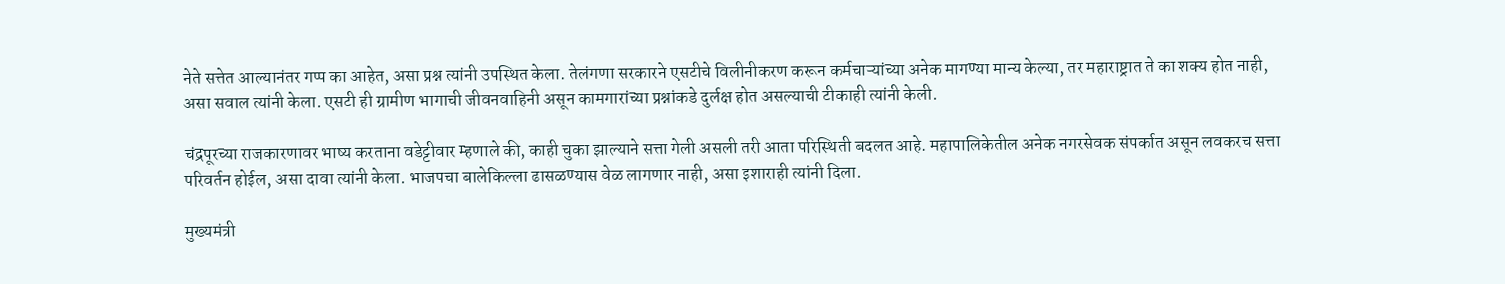नेते सत्तेत आल्यानंतर गप्प का आहेत, असा प्रश्न त्यांनी उपस्थित केला. तेलंगणा सरकारने एसटीचे विलीनीकरण करून कर्मचाऱ्यांच्या अनेक मागण्या मान्य केल्या, तर महाराष्ट्रात ते का शक्य होत नाही, असा सवाल त्यांनी केला. एसटी ही ग्रामीण भागाची जीवनवाहिनी असून कामगारांच्या प्रश्नांकडे दुर्लक्ष होत असल्याची टीकाही त्यांनी केली.

चंद्रपूरच्या राजकारणावर भाष्य करताना वडेट्टीवार म्हणाले की, काही चुका झाल्याने सत्ता गेली असली तरी आता परिस्थिती बदलत आहे. महापालिकेतील अनेक नगरसेवक संपर्कात असून लवकरच सत्ता परिवर्तन होईल, असा दावा त्यांनी केला. भाजपचा बालेकिल्ला ढासळण्यास वेळ लागणार नाही, असा इशाराही त्यांनी दिला.

मुख्यमंत्री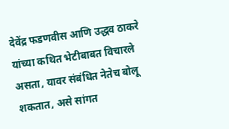देवेंद्र फडणवीस आणि उद्धव ठाकरे यांच्या कथित भेटीबाबत विचारले असता, यावर संबंधित नेतेच बोलू शकतात, असे सांगत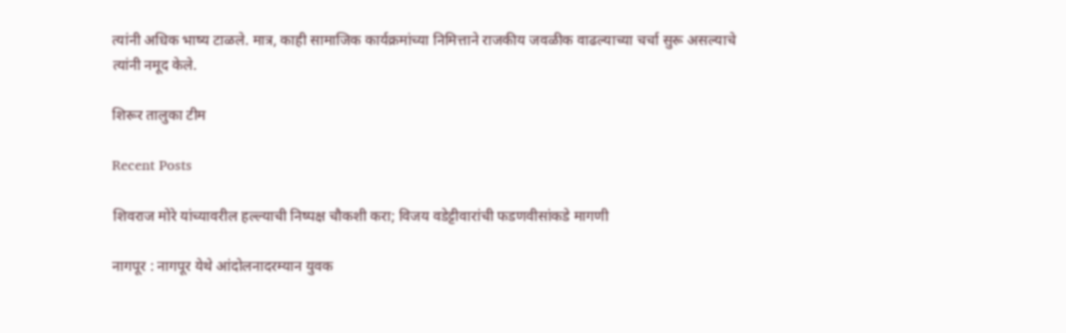त्यांनी अधिक भाष्य टाळले. मात्र, काही सामाजिक कार्यक्रमांच्या निमित्ताने राजकीय जवळीक वाढल्याच्या चर्चा सुरू असल्याचे त्यांनी नमूद केले.

शिरूर तालुका टीम

Recent Posts

शिवराज मोरे यांच्यावरील हल्ल्याची निष्पक्ष चौकशी करा; विजय वडेट्टीवारांची फडणवीसांकडे मागणी

नागपूर : नागपूर येथे आंदोलनादरम्यान युवक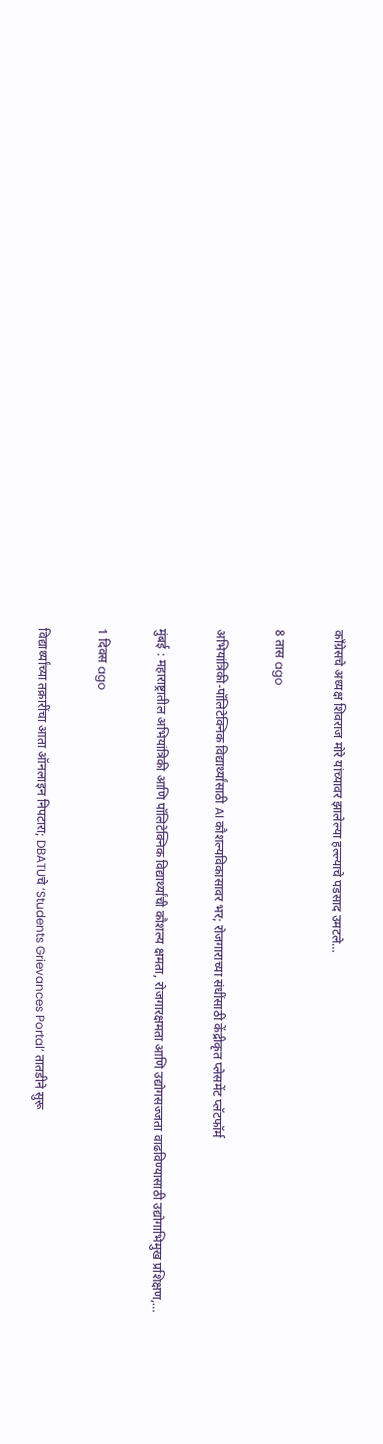काँग्रेसचे अध्यक्ष शिवराज मोरे यांच्यावर झालेल्या हल्ल्याचे पडसाद उमटले…

8 तास ago

अभियांत्रिकी-पॉलिटेक्निक विद्यार्थ्यांसाठी AI कौशल्यविकासावर भर; रोजगाराच्या संधींसाठी केंद्रीकृत प्लेसमेंट प्लॅटफॉर्म

मुंबई : महाराष्ट्रातील अभियांत्रिकी आणि पॉलिटेक्निक विद्यार्थ्यांची कौशल्य क्षमता, रोजगारक्षमता आणि उद्योगसज्जता वाढविण्यासाठी उद्योगाभिमुख प्रशिक्षण,…

1 दिवस ago

विद्यार्थ्यांच्या तक्रारींचा आता ऑनलाइन निपटारा; DBATUचे ‘Students Grievances Portal’ तातडीने सुरू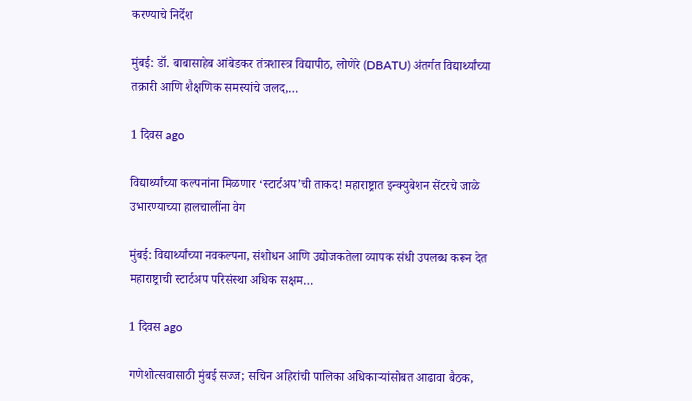करण्याचे निर्देश

मुंबई: डॉ. बाबासाहेब आंबेडकर तंत्रशास्त्र विद्यापीठ, लोणेरे (DBATU) अंतर्गत विद्यार्थ्यांच्या तक्रारी आणि शैक्षणिक समस्यांचे जलद,…

1 दिवस ago

विद्यार्थ्यांच्या कल्पनांना मिळणार ‘स्टार्टअप’ची ताकद! महाराष्ट्रात इन्क्युबेशन सेंटरचे जाळे उभारण्याच्या हालचालींना वेग

मुंबई: विद्यार्थ्यांच्या नवकल्पना, संशोधन आणि उद्योजकतेला व्यापक संधी उपलब्ध करून देत महाराष्ट्राची स्टार्टअप परिसंस्था अधिक सक्षम…

1 दिवस ago

गणेशोत्सवासाठी मुंबई सज्ज; सचिन अहिरांची पालिका अधिकाऱ्यांसोबत आढावा बैठक,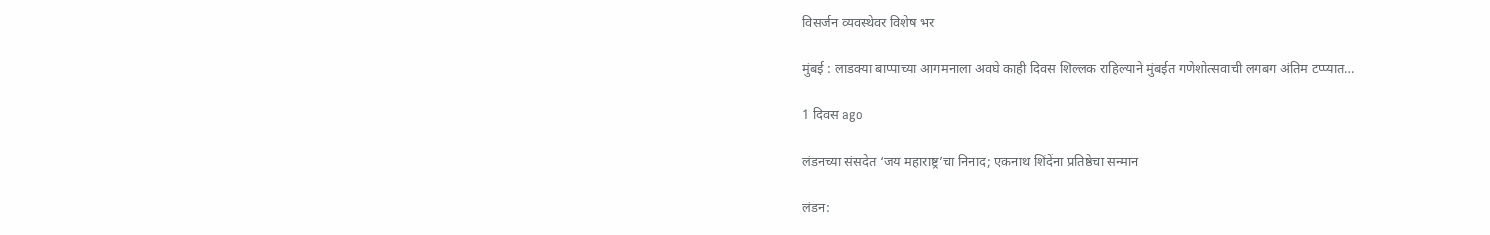विसर्जन व्यवस्थेवर विशेष भर

मुंबई : लाडक्या बाप्पाच्या आगमनाला अवघे काही दिवस शिल्लक राहिल्याने मुंबईत गणेशोत्सवाची लगबग अंतिम टप्प्यात…

1 दिवस ago

लंडनच्या संसदेत ‘जय महाराष्ट्र’चा निनाद; एकनाथ शिंदेंना प्रतिष्ठेचा सन्मान

लंडन: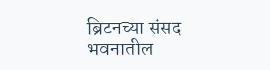ब्रिटनच्या संसद भवनातील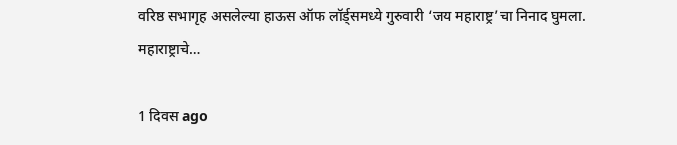वरिष्ठ सभागृह असलेल्या हाऊस ऑफ लॉर्ड्समध्ये गुरुवारी ‘जय महाराष्ट्र’चा निनाद घुमला. महाराष्ट्राचे…

1 दिवस ago